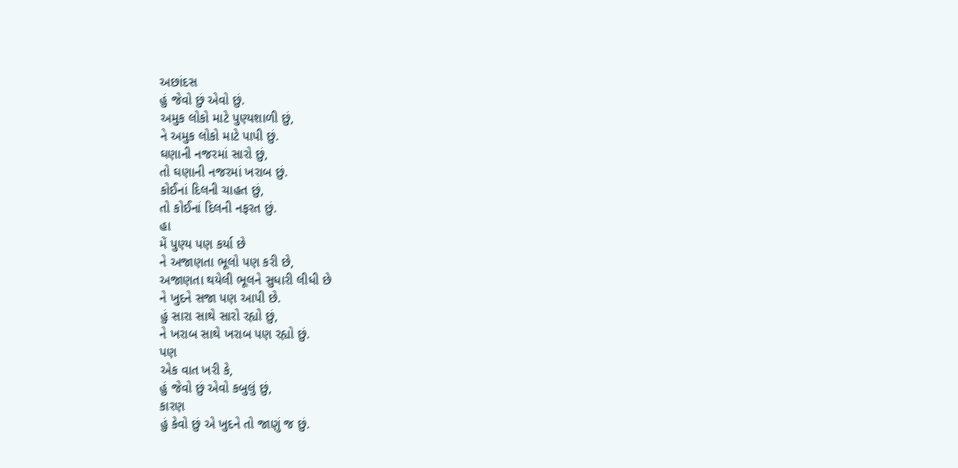અછાંદસ
હું જેવો છું એવો છું.
અમુક લોકો માટે પુણ્યશાળી છું,
ને અમુક લોકો માટે પાપી છું.
ઘણાની નજરમાં સારો છું,
તો ઘણાની નજરમાં ખરાબ છું.
કોઈનાં દિલની ચાહત છું,
તો કોઈનાં દિલની નફરત છું.
હા
મેં પુણ્ય પણ કર્યા છે
ને અજાણતા ભૂલો પણ કરી છે,
અજાણતા થયેલી ભૂલને સુધારી લીધી છે
ને ખુદને સજા પણ આપી છે.
હું સારા સાથે સારો રહ્યો છું,
ને ખરાબ સાથે ખરાબ પણ રહ્યો છું.
પણ
એક વાત ખરી કે,
હું જેવો છું એવો કબુલું છું,
કારણ
હું કેવો છું એ ખુદને તો જાણું જ છું.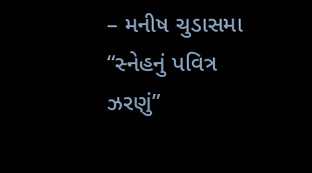– મનીષ ચુડાસમા
“સ્નેહનું પવિત્ર ઝરણું”